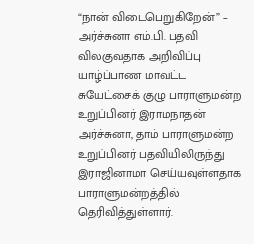“நான் விடைபெறுகிறேன்” – அர்ச்சுனா எம்.பி. பதவி விலகுவதாக அறிவிப்பு
யாழ்ப்பாண மாவட்ட சுயேட்சைக் குழு பாராளுமன்ற உறுப்பினர் இராமநாதன் அர்ச்சுனா, தாம் பாராளுமன்ற உறுப்பினர் பதவியிலிருந்து இராஜினாமா செய்யவுள்ளதாக பாராளுமன்றத்தில் தெரிவித்துள்ளார்.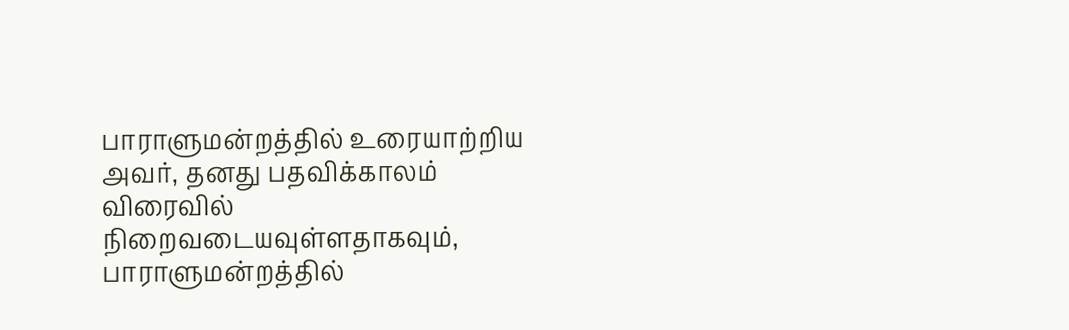பாராளுமன்றத்தில் உரையாற்றிய அவர், தனது பதவிக்காலம் விரைவில் நிறைவடையவுள்ளதாகவும், பாராளுமன்றத்தில்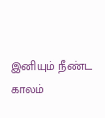இனியும் நீண்ட காலம்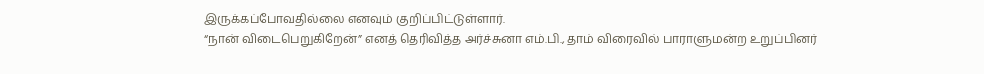இருக்கப்போவதில்லை எனவும் குறிப்பிட்டுள்ளார்.
“நான் விடைபெறுகிறேன்” எனத் தெரிவித்த அர்ச்சுனா எம்.பி., தாம் விரைவில் பாராளுமன்ற உறுப்பினர்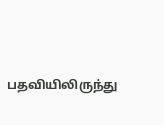பதவியிலிருந்து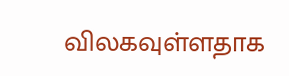விலகவுள்ளதாக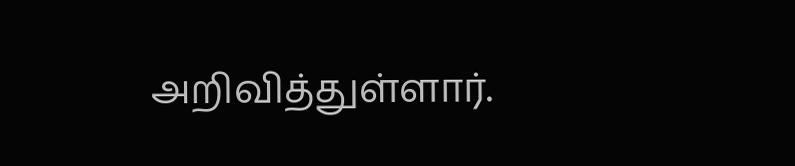அறிவித்துள்ளார்.